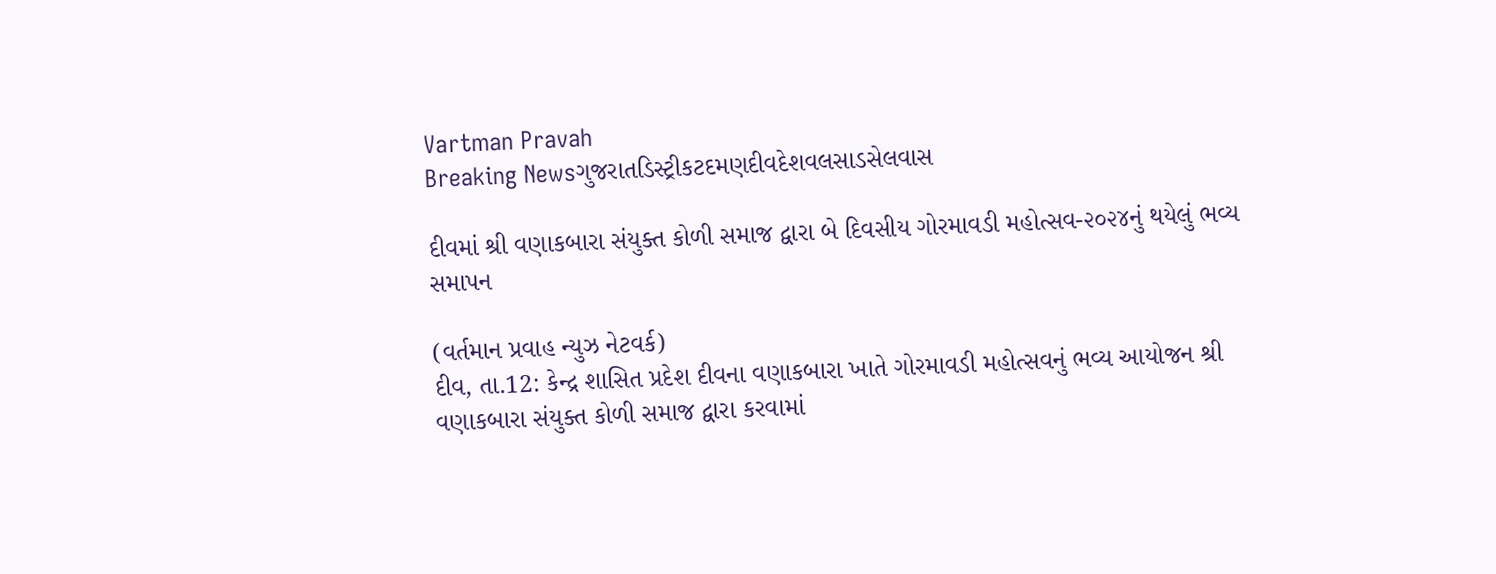Vartman Pravah
Breaking Newsગુજરાતડિસ્ટ્રીકટદમણદીવદેશવલસાડસેલવાસ

દીવમાં શ્રી વણાકબારા સંયુક્ત કોળી સમાજ દ્વારા બે દિવસીય ગોરમાવડી મહોત્સવ-૨૦૨૪નું થયેલું ભવ્ય સમાપન

(વર્તમાન પ્રવાહ ન્‍યુઝ નેટવર્ક)
દીવ, તા.12: કેન્‍દ્ર શાસિત પ્રદેશ દીવના વણાકબારા ખાતે ગોરમાવડી મહોત્‍સવનું ભવ્‍ય આયોજન શ્રી વણાકબારા સંયુક્‍ત કોળી સમાજ દ્વારા કરવામાં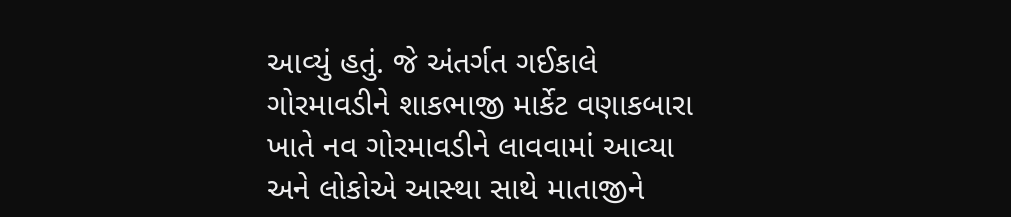આવ્‍યું હતું. જે અંતર્ગત ગઈકાલે ગોરમાવડીને શાકભાજી માર્કેટ વણાકબારા ખાતે નવ ગોરમાવડીને લાવવામાં આવ્‍યા અને લોકોએ આસ્‍થા સાથે માતાજીને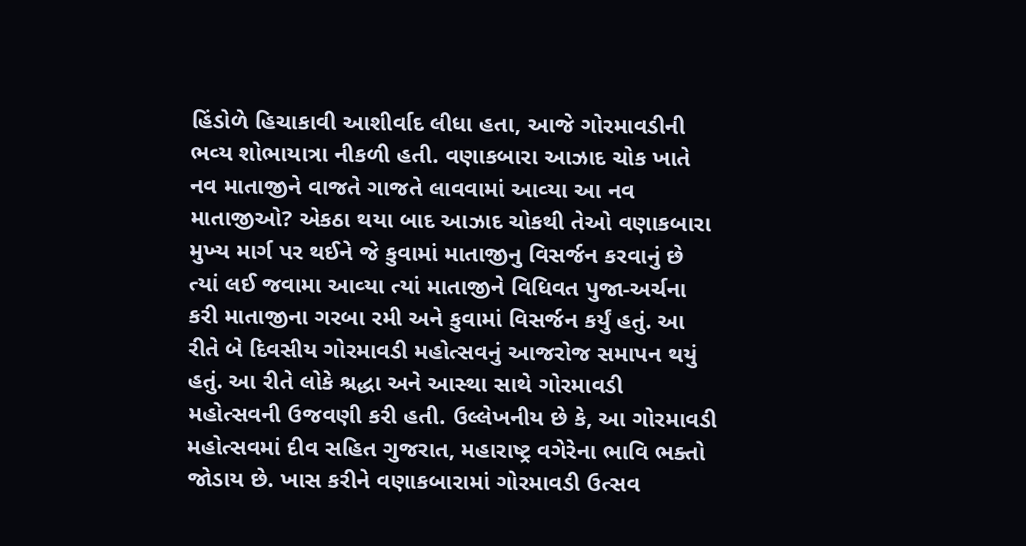હિંડોળે હિચાકાવી આશીર્વાદ લીધા હતા, આજે ગોરમાવડીની ભવ્‍ય શોભાયાત્રા નીકળી હતી. વણાકબારા આઝાદ ચોક ખાતે નવ માતાજીને વાજતે ગાજતે લાવવામાં આવ્‍યા આ નવ માતાજીઓ? એકઠા થયા બાદ આઝાદ ચોકથી તેઓ વણાકબારા મુખ્‍ય માર્ગ પર થઈને જે કુવામાં માતાજીનુ વિસર્જન કરવાનું છે ત્‍યાં લઈ જવામા આવ્‍યા ત્‍યાં માતાજીને વિધિવત પુજા-અર્ચના કરી માતાજીના ગરબા રમી અને કુવામાં વિસર્જન કર્યું હતું. આ રીતે બે દિવસીય ગોરમાવડી મહોત્‍સવનું આજરોજ સમાપન થયું હતું. આ રીતે લોકે શ્રદ્ધા અને આસ્‍થા સાથે ગોરમાવડી મહોત્‍સવની ઉજવણી કરી હતી. ઉલ્લેખનીય છે કે, આ ગોરમાવડી મહોત્‍સવમાં દીવ સહિત ગુજરાત, મહારાષ્‍ટ્ર વગેરેના ભાવિ ભક્‍તો જોડાય છે. ખાસ કરીને વણાકબારામાં ગોરમાવડી ઉત્‍સવ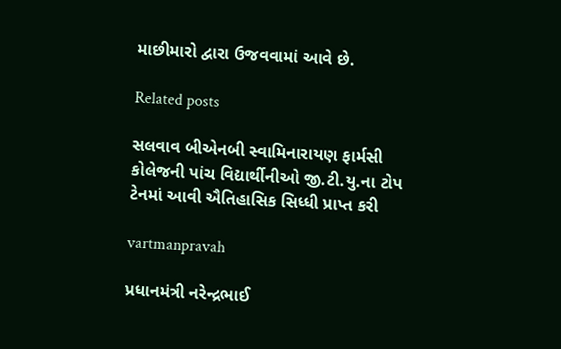માછીમારો દ્વારા ઉજવવામાં આવે છે.

Related posts

સલવાવ બીએનબી સ્‍વામિનારાયણ ફાર્મસી કોલેજની પાંચ વિદ્યાર્થીનીઓ જી.ટી.યુ.ના ટોપ ટેનમાં આવી ઐતિહાસિક સિધ્‍ધી પ્રાપ્ત કરી

vartmanpravah

પ્રધાનમંત્રી નરેન્‍દ્રભાઈ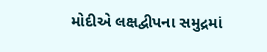મોદીએ લક્ષદ્વીપના સમુદ્રમાં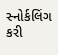સ્‍નોર્કલિંગ કરી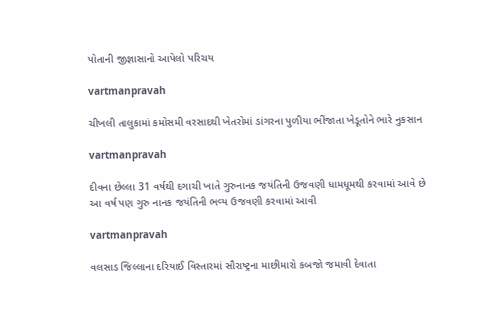પોતાની જીજ્ઞાસાનો આપેલો પરિચય

vartmanpravah

ચીખલી તાલુકામાં કમોસમી વરસાદથી ખેતરોમાં ડાંગરના પુળીયા ભીંજાતા ખેડૂતોને ભારે નુકસાન

vartmanpravah

દીવના છેલ્લા 31 વર્ષથી દગાચી ખાતે ગુરુનાનક જયંતિની ઉજવણી ધામધૂમથી કરવામાં આવે છે આ વર્ષ પણ ગુરુ નાનક જયંતિની ભવ્‍ય ઉજવણી કરવામાં આવી

vartmanpravah

વલસાડ જિલ્લાના દરિયાઈ વિસ્‍તારમાં સૌરાષ્‍ટ્રના માછીમારો કબજો જમાવી દેવાતા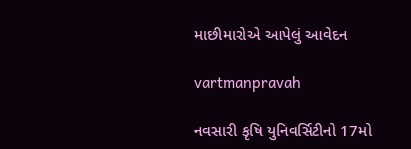માછીમારોએ આપેલું આવેદન

vartmanpravah

નવસારી કૃષિ યુનિવર્સિટીનો 17મો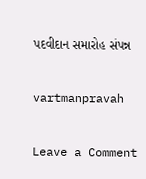પદવીદાન સમારોહ સંપન્ન

vartmanpravah

Leave a Comment